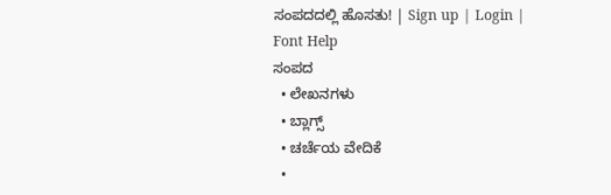ಸಂಪದದಲ್ಲಿ ಹೊಸತು! | Sign up | Login | Font Help
ಸಂಪದ
  • ಲೇಖನಗಳು
  • ಬ್ಲಾಗ್ಸ್
  • ಚರ್ಚೆಯ ವೇದಿಕೆ
  •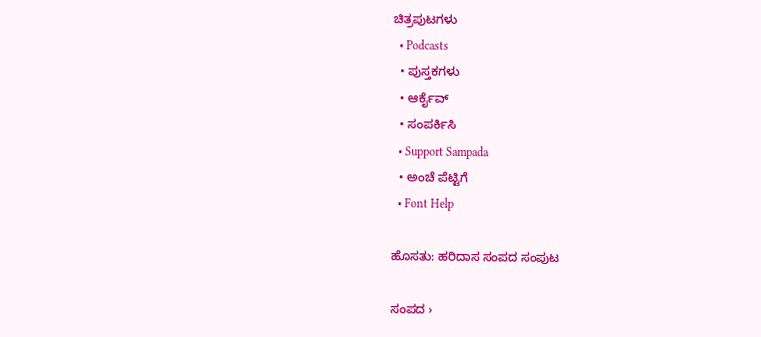ಚಿತ್ರಪುಟಗಳು
  • Podcasts
  • ಪುಸ್ತಕಗಳು
  • ಆರ್ಕೈವ್
  • ಸಂಪರ್ಕಿಸಿ
  • Support Sampada
  • ಅಂಚೆ ಪೆಟ್ಟಿಗೆ
  • Font Help

ಹೊಸತು: ಹರಿದಾಸ ಸಂಪದ ಸಂಪುಟ

ಸಂಪದ ›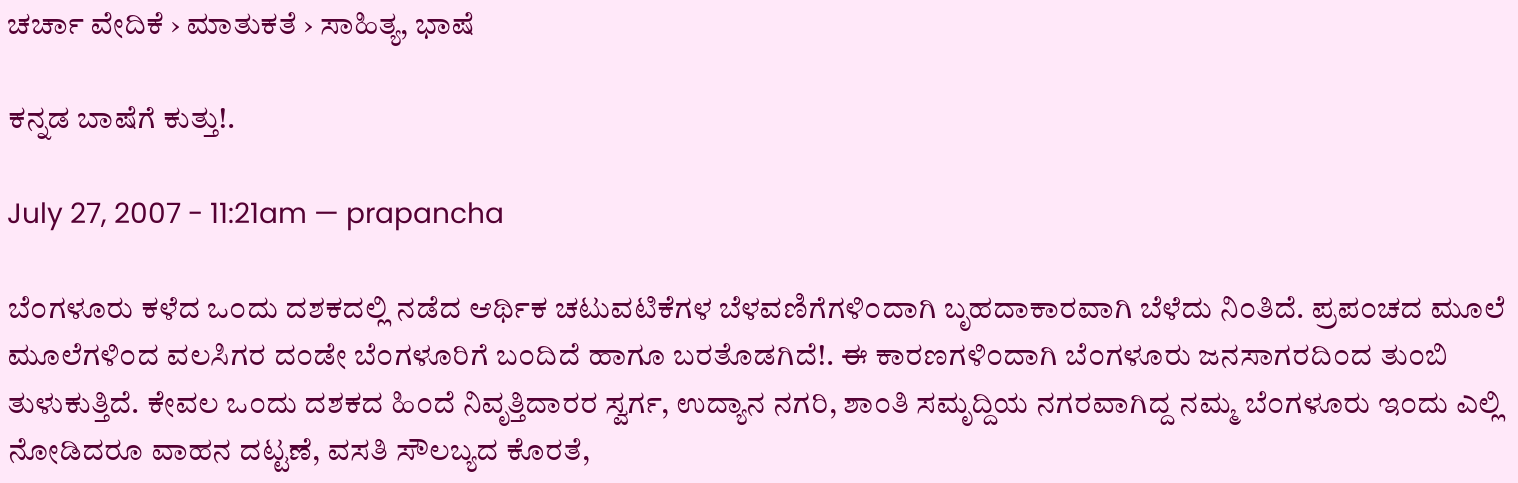ಚರ್ಚಾ ವೇದಿಕೆ › ಮಾತುಕತೆ › ಸಾಹಿತ್ಯ, ಭಾಷೆ

ಕನ್ನಡ ಬಾಷೆಗೆ ಕುತ್ತು!.

July 27, 2007 - 11:21am — prapancha

ಬೆ೦ಗಳೂರು ಕಳೆದ ಒ೦ದು ದಶಕದಲ್ಲಿ ನಡೆದ ಆರ್ಥಿಕ ಚಟುವಟಿಕೆಗಳ ಬೆಳವಣಿಗೆಗಳಿ೦ದಾಗಿ ಬೃಹದಾಕಾರವಾಗಿ ಬೆಳೆದು ನಿ೦ತಿದೆ. ಪ್ರಪ೦ಚದ ಮೂಲೆ ಮೂಲೆಗಳಿ೦ದ ವಲಸಿಗರ ದ೦ಡೇ ಬೆ೦ಗಳೂರಿಗೆ ಬ೦ದಿದೆ ಹಾಗೂ ಬರತೊಡಗಿದೆ!. ಈ ಕಾರಣಗಳಿ೦ದಾಗಿ ಬೆ೦ಗಳೂರು ಜನಸಾಗರದಿ೦ದ ತು೦ಬಿ ತುಳುಕುತ್ತಿದೆ. ಕೇವಲ ಒ೦ದು ದಶಕದ ಹಿ೦ದೆ ನಿವೃತ್ತಿದಾರರ ಸ್ವರ್ಗ, ಉದ್ಯಾನ ನಗರಿ, ಶಾ೦ತಿ ಸಮೃದ್ದಿಯ ನಗರವಾಗಿದ್ದ ನಮ್ಮ ಬೆ೦ಗಳೂರು ಇ೦ದು ಎಲ್ಲಿ ನೋಡಿದರೂ ವಾಹನ ದಟ್ಟಣೆ, ವಸತಿ ಸೌಲಬ್ಯದ ಕೊರತೆ,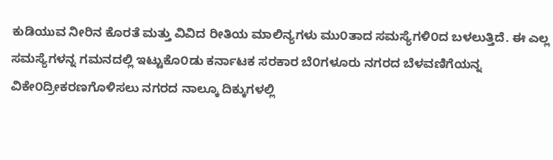ಕುಡಿಯುವ ನೀರಿನ ಕೊರತೆ ಮತ್ತು ವಿವಿದ ರೀತಿಯ ಮಾಲಿನ್ಯಗಳು ಮು೦ತಾದ ಸಮಸ್ಯೆಗಳಿ೦ದ ಬಳಲುತ್ತಿದೆ. ಈ ಎಲ್ಲ ಸಮಸ್ಯೆಗಳನ್ನ ಗಮನದಲ್ಲಿ ಇಟ್ಟುಕೊ೦ಡು ಕರ್ನಾಟಕ ಸರಕಾರ ಬೆ೦ಗಳೂರು ನಗರದ ಬೆಳವಣಿಗೆಯನ್ನ ವಿಕೇ೦ದ್ರೀಕರಣಗೊಳಿಸಲು ನಗರದ ನಾಲ್ಕೂ ದಿಕ್ಕುಗಳಲ್ಲಿ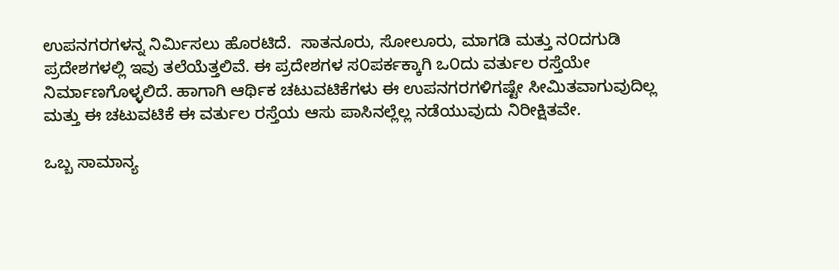ಉಪನಗರಗಳನ್ನ ನಿರ್ಮಿಸಲು ಹೊರಟಿದೆ.  ಸಾತನೂರು, ಸೋಲೂರು, ಮಾಗಡಿ ಮತ್ತು ನ೦ದಗುಡಿ ಪ್ರದೇಶಗಳಲ್ಲಿ ಇವು ತಲೆಯೆತ್ತಲಿವೆ. ಈ ಪ್ರದೇಶಗಳ ಸ೦ಪರ್ಕಕ್ಕಾಗಿ ಒ೦ದು ವರ್ತುಲ ರಸ್ತೆಯೇ ನಿರ್ಮಾಣಗೊಳ್ಳಲಿದೆ. ಹಾಗಾಗಿ ಆರ್ಥಿಕ ಚಟುವಟಿಕೆಗಳು ಈ ಉಪನಗರಗಳಿಗಷ್ಟೇ ಸೀಮಿತವಾಗುವುದಿಲ್ಲ ಮತ್ತು ಈ ಚಟುವಟಿಕೆ ಈ ವರ್ತುಲ ರಸ್ತೆಯ ಆಸು ಪಾಸಿನಲ್ಲೆಲ್ಲ ನಡೆಯುವುದು ನಿರೀಕ್ಷಿತವೇ.

ಒಬ್ಬ ಸಾಮಾನ್ಯ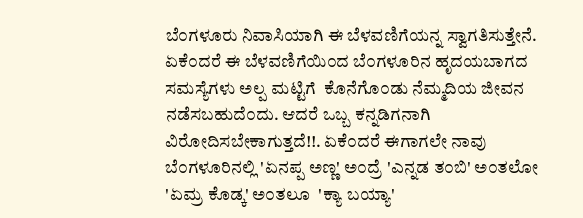ಬೆ೦ಗಳೂರು ನಿವಾಸಿಯಾಗಿ ಈ ಬೆಳವಣಿಗೆಯನ್ನ ಸ್ವಾಗತಿಸುತ್ತೇನೆ.  ಏಕೆ೦ದರೆ ಈ ಬೆಳವಣಿಗೆಯಿ೦ದ ಬೆ೦ಗಳೂರಿನ ಹೃದಯಬಾಗದ ಸಮಸ್ಯೆಗಳು ಅಲ್ಪ ಮಟ್ಟಿಗೆ  ಕೊನೆಗೊ೦ಡು ನೆಮ್ಮದಿಯ ಜೀವನ ನಡೆಸಬಹುದೆ೦ದು. ಆದರೆ ಒಬ್ಬ ಕನ್ನಡಿಗನಾಗಿ ವಿರೋದಿಸಬೇಕಾಗುತ್ತದೆ!!. ಏಕೆ೦ದರೆ ಈಗಾಗಲೇ ನಾವು ಬೆ೦ಗಳೂರಿನಲ್ಲಿ 'ಏನಪ್ಪ ಅಣ್ಣ' ಅ೦ದ್ರೆ 'ಎನ್ನಡ ತ೦ಬಿ' ಅ೦ತಲೋ  'ಏಮ್ರ ಕೊಡ್ಕ' ಅ೦ತಲೂ  'ಕ್ಯಾ ಬಯ್ಯಾ'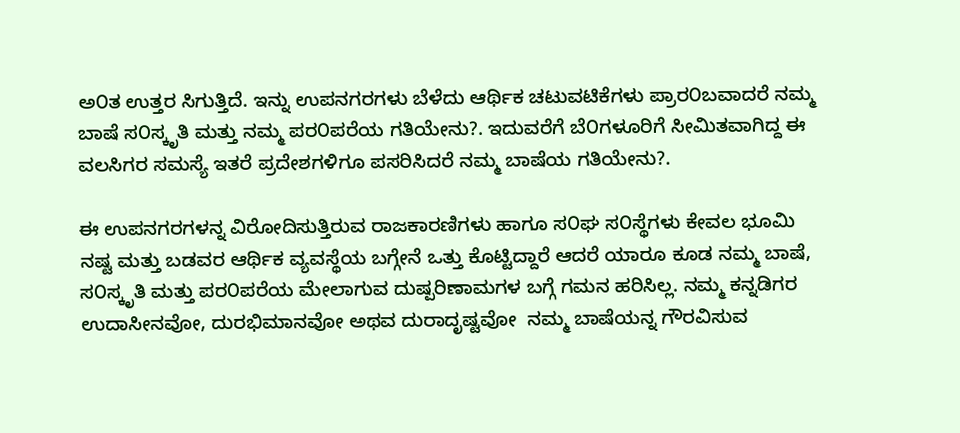ಅ೦ತ ಉತ್ತರ ಸಿಗುತ್ತಿದೆ. ಇನ್ನು ಉಪನಗರಗಳು ಬೆಳೆದು ಆರ್ಥಿಕ ಚಟುವಟಿಕೆಗಳು ಪ್ರಾರ೦ಬವಾದರೆ ನಮ್ಮ ಬಾಷೆ ಸ೦ಸ್ಕೃತಿ ಮತ್ತು ನಮ್ಮ ಪರ೦ಪರೆಯ ಗತಿಯೇನು?. ಇದುವರೆಗೆ ಬೆ೦ಗಳೂರಿಗೆ ಸೀಮಿತವಾಗಿದ್ದ ಈ ವಲಸಿಗರ ಸಮಸ್ಯೆ ಇತರೆ ಪ್ರದೇಶಗಳಿಗೂ ಪಸರಿಸಿದರೆ ನಮ್ಮ ಬಾಷೆಯ ಗತಿಯೇನು?.

ಈ ಉಪನಗರಗಳನ್ನ ವಿರೋದಿಸುತ್ತಿರುವ ರಾಜಕಾರಣಿಗಳು ಹಾಗೂ ಸ೦ಘ ಸ೦ಸ್ಥೆಗಳು ಕೇವಲ ಭೂಮಿ ನಷ್ಟ ಮತ್ತು ಬಡವರ ಆರ್ಥಿಕ ವ್ಯವಸ್ಥೆಯ ಬಗ್ಗೇನೆ ಒತ್ತು ಕೊಟ್ಟಿದ್ದಾರೆ ಆದರೆ ಯಾರೂ ಕೂಡ ನಮ್ಮ ಬಾಷೆ, ಸ೦ಸ್ಕೃತಿ ಮತ್ತು ಪರ೦ಪರೆಯ ಮೇಲಾಗುವ ದುಷ್ಪರಿಣಾಮಗಳ ಬಗ್ಗೆ ಗಮನ ಹರಿಸಿಲ್ಲ. ನಮ್ಮ ಕನ್ನಡಿಗರ ಉದಾಸೀನವೋ, ದುರಭಿಮಾನವೋ ಅಥವ ದುರಾದೃಷ್ಟವೋ  ನಮ್ಮ ಬಾಷೆಯನ್ನ ಗೌರವಿಸುವ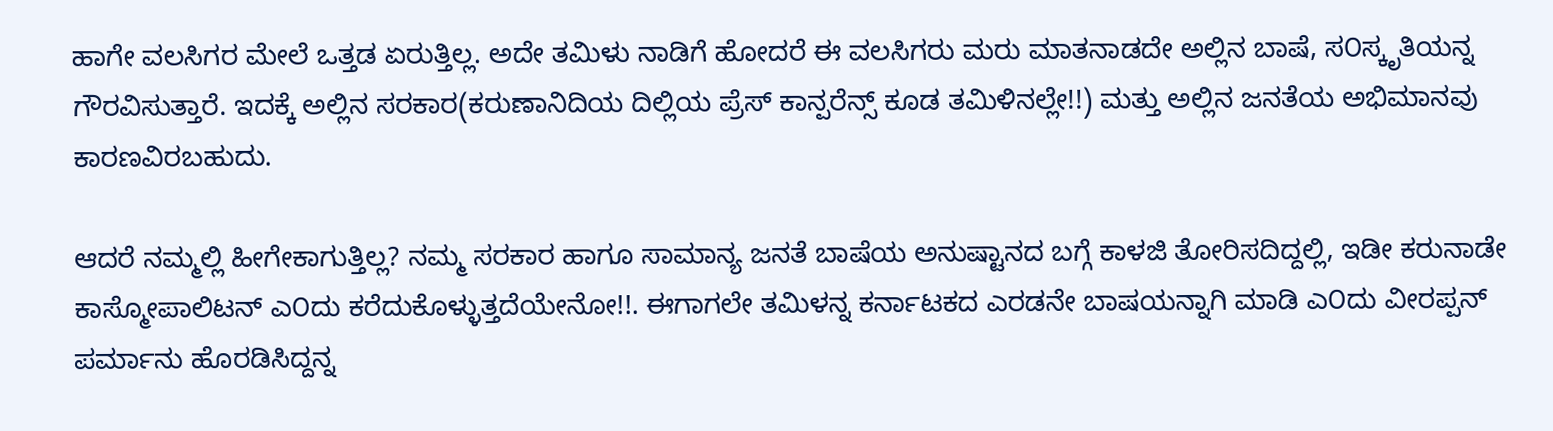ಹಾಗೇ ವಲಸಿಗರ ಮೇಲೆ ಒತ್ತಡ ಏರುತ್ತಿಲ್ಲ. ಅದೇ ತಮಿಳು ನಾಡಿಗೆ ಹೋದರೆ ಈ ವಲಸಿಗರು ಮರು ಮಾತನಾಡದೇ ಅಲ್ಲಿನ ಬಾಷೆ, ಸ೦ಸ್ಕೃತಿಯನ್ನ ಗೌರವಿಸುತ್ತಾರೆ. ಇದಕ್ಕೆ ಅಲ್ಲಿನ ಸರಕಾರ(ಕರುಣಾನಿದಿಯ ದಿಲ್ಲಿಯ ಪ್ರೆಸ್ ಕಾನ್ಪರೆನ್ಸ್ ಕೂಡ ತಮಿಳಿನಲ್ಲೇ!!) ಮತ್ತು ಅಲ್ಲಿನ ಜನತೆಯ ಅಭಿಮಾನವು ಕಾರಣವಿರಬಹುದು.

ಆದರೆ ನಮ್ಮಲ್ಲಿ ಹೀಗೇಕಾಗುತ್ತಿಲ್ಲ? ನಮ್ಮ ಸರಕಾರ ಹಾಗೂ ಸಾಮಾನ್ಯ ಜನತೆ ಬಾಷೆಯ ಅನುಷ್ಟಾನದ ಬಗ್ಗೆ ಕಾಳಜಿ ತೋರಿಸದಿದ್ದಲ್ಲಿ, ಇಡೀ ಕರುನಾಡೇ ಕಾಸ್ಮೋಪಾಲಿಟನ್ ಎ೦ದು ಕರೆದುಕೊಳ್ಳುತ್ತದೆಯೇನೋ!!. ಈಗಾಗಲೇ ತಮಿಳನ್ನ ಕರ್ನಾಟಕದ ಎರಡನೇ ಬಾಷಯನ್ನಾಗಿ ಮಾಡಿ ಎ೦ದು ವೀರಪ್ಪನ್  ಪರ್ಮಾನು ಹೊರಡಿಸಿದ್ದನ್ನ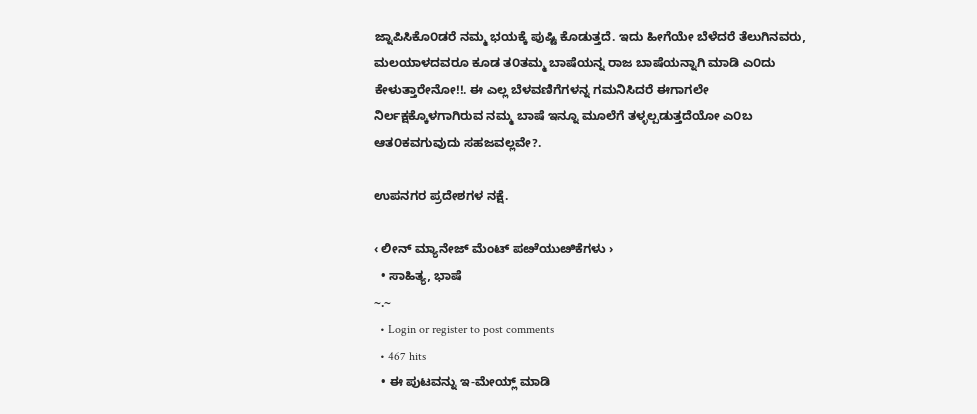ಜ್ನಾಪಿಸಿಕೊ೦ಡರೆ ನಮ್ಮ ಭಯಕ್ಕೆ ಪುಷ್ಟಿ ಕೊಡುತ್ತದೆ. ಇದು ಹೀಗೆಯೇ ಬೆಳೆದರೆ ತೆಲುಗಿನವರು, ಮಲಯಾಳದವರೂ ಕೂಡ ತ೦ತಮ್ಮ ಬಾಷೆಯನ್ನ ರಾಜ ಬಾಷೆಯನ್ನಾಗಿ ಮಾಡಿ ಎ೦ದು ಕೇಳುತ್ತಾರೇನೋ!!. ಈ ಎಲ್ಲ ಬೆಳವಣಿಗೆಗಳನ್ನ ಗಮನಿಸಿದರೆ ಈಗಾಗಲೇ ನಿರ್ಲಕ್ಷಕ್ಕೊಳಗಾಗಿರುವ ನಮ್ಮ ಬಾಷೆ ಇನ್ನೂ ಮೂಲೆಗೆ ತಳ್ಳಲ್ಪಡುತ್ತದೆಯೋ ಎ೦ಬ ಆತ೦ಕವಗುವುದು ಸಹಜವಲ್ಲವೇ?.

ಉಪನಗರ ಪ್ರದೇಶಗಳ ನಕ್ಷೆ.

‹ ಲೀನ್ ಮ್ಯಾನೇಜ್ ಮೆಂಟ್ ಪೞೆಯುೞಿಕೆಗಳು ›
  • ಸಾಹಿತ್ಯ, ಭಾಷೆ
~.~
  • Login or register to post comments
  • 467 hits
  • ಈ ಪುಟವನ್ನು ಇ-ಮೇಯ್ಲ್ ಮಾಡಿ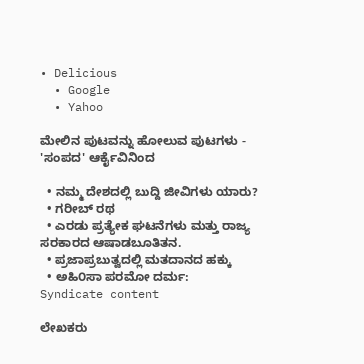• Delicious
  • Google
  • Yahoo

ಮೇಲಿನ ಪುಟವನ್ನು ಹೋಲುವ ಪುಟಗಳು - 'ಸಂಪದ' ಆರ್ಕೈವಿನಿಂದ

  • ನಮ್ಮ ದೇಶದಲ್ಲಿ ಬುದ್ದಿ ಜೀವಿಗಳು ಯಾರು?
  • ಗರೀಬ್ ರಥ
  • ಎರಡು ಪ್ರತ್ಯೇಕ ಘಟನೆಗಳು ಮತ್ತು ರಾಜ್ಯ ಸರಕಾರದ ಆಷಾಡಬೂತಿತನ.
  • ಪ್ರಜಾಪ್ರಬುತ್ವದಲ್ಲಿ ಮತದಾನದ ಹಕ್ಕು
  • ಅಹಿ೦ಸಾ ಪರಮೋ ದರ್ಮ:
Syndicate content

ಲೇಖಕರು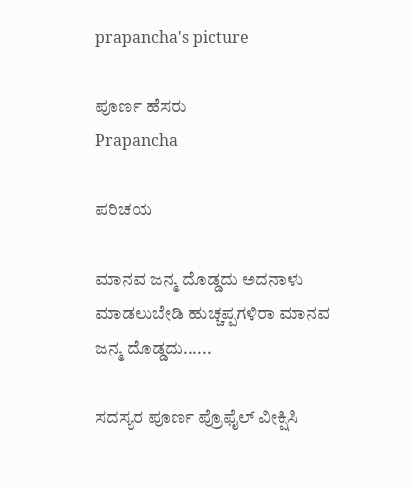prapancha's picture

ಪೂರ್ಣ ಹೆಸರು
Prapancha

ಪರಿಚಯ

ಮಾನವ ಜನ್ಮ ದೊಡ್ಡದು ಅದನಾಳು ಮಾಡಲುಬೇಡಿ ಹುಚ್ಚಪ್ಪಗಳಿರಾ ಮಾನವ ಜನ್ಮ ದೊಡ್ಡದು......

ಸದಸ್ಯರ ಪೂರ್ಣ ಪ್ರೊಫೈಲ್ ವೀಕ್ಷಿಸಿ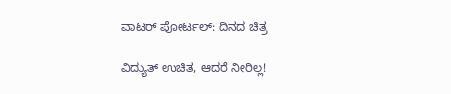ವಾಟರ್ ಪೋರ್ಟಲ್: ದಿನದ ಚಿತ್ರ

ವಿದ್ಯುತ್ ಉಚಿತ, ಆದರೆ ನೀರಿಲ್ಲ!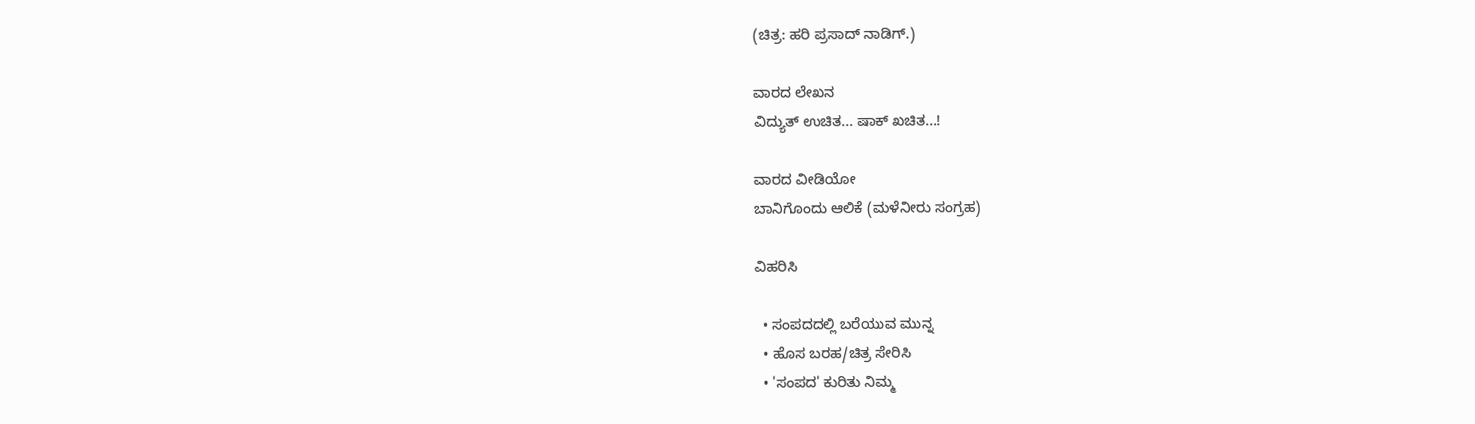(ಚಿತ್ರ: ಹರಿ ಪ್ರಸಾದ್ ನಾಡಿಗ್.)

ವಾರದ ಲೇಖನ
ವಿದ್ಯುತ್ ಉಚಿತ... ಷಾಕ್ ಖಚಿತ...!

ವಾರದ ವೀಡಿಯೋ
ಬಾನಿಗೊಂದು ಆಲಿಕೆ (ಮಳೆನೀರು ಸಂಗ್ರಹ)

ವಿಹರಿಸಿ

  • ಸಂಪದದಲ್ಲಿ ಬರೆಯುವ ಮುನ್ನ
  • ಹೊಸ ಬರಹ/ಚಿತ್ರ ಸೇರಿಸಿ
  • 'ಸಂಪದ' ಕುರಿತು ನಿಮ್ಮ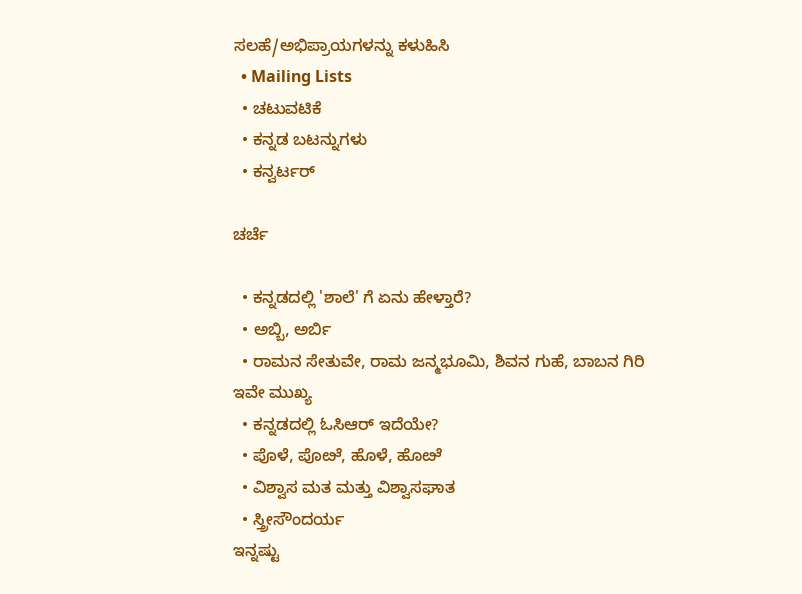ಸಲಹೆ/ಅಭಿಪ್ರಾಯಗಳನ್ನು ಕಳುಹಿಸಿ
  • Mailing Lists
  • ಚಟುವಟಿಕೆ
  • ಕನ್ನಡ ಬಟನ್ನುಗಳು
  • ಕನ್ವರ್ಟರ್

ಚರ್ಚೆ

  • ಕನ್ನಡದಲ್ಲಿ 'ಶಾಲೆ' ಗೆ ಏನು ಹೇಳ್ತಾರೆ?
  • ಅಬ್ಬಿ, ಅರ್ಬಿ
  • ರಾಮನ ಸೇತುವೇ, ರಾಮ ಜನ್ಮಭೂಮಿ, ಶಿವನ ಗುಹೆ, ಬಾಬನ ಗಿರಿ ಇವೇ ಮುಖ್ಯ
  • ಕನ್ನಡದಲ್ಲಿ ಓಸಿಆರ್‍ ಇದೆಯೇ?
  • ಪೊಳೆ, ಪೊೞೆ, ಹೊಳೆ, ಹೊೞೆ
  • ವಿಶ್ವಾಸ ಮತ ಮತ್ತು ವಿಶ್ವಾಸಘಾತ
  • ಸ್ತ್ರೀಸೌಂದರ್ಯ
ಇನ್ನಷ್ಟು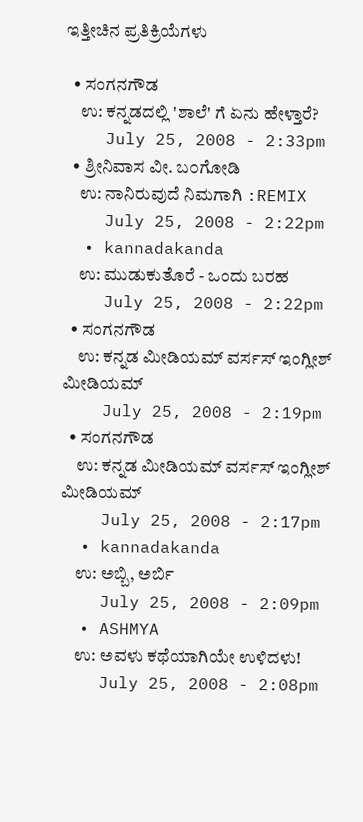ಇತ್ತೀಚಿನ ಪ್ರತಿಕ್ರಿಯೆಗಳು

  • ಸಂಗನಗೌಡ
    ಉ: ಕನ್ನಡದಲ್ಲಿ 'ಶಾಲೆ' ಗೆ ಏನು ಹೇಳ್ತಾರೆ?
    July 25, 2008 - 2:33pm
  • ಶ್ರೀನಿವಾಸ ವೀ. ಬ೦ಗೋಡಿ
    ಉ: ನಾನಿರುವುದೆ ನಿಮಗಾಗಿ :REMIX
    July 25, 2008 - 2:22pm
  • kannadakanda
    ಉ: ಮುಡುಕುತೊರೆ - ಒಂದು ಬರಹ
    July 25, 2008 - 2:22pm
  • ಸಂಗನಗೌಡ
    ಉ: ಕನ್ನಡ ಮೀಡಿಯಮ್ ವರ್ಸಸ್ ಇಂಗ್ಲೀಶ್ ಮೀಡಿಯಮ್
    July 25, 2008 - 2:19pm
  • ಸಂಗನಗೌಡ
    ಉ: ಕನ್ನಡ ಮೀಡಿಯಮ್ ವರ್ಸಸ್ ಇಂಗ್ಲೀಶ್ ಮೀಡಿಯಮ್
    July 25, 2008 - 2:17pm
  • kannadakanda
    ಉ: ಅಬ್ಬಿ, ಅರ್ಬಿ
    July 25, 2008 - 2:09pm
  • ASHMYA
    ಉ: ಅವಳು ಕಥೆಯಾಗಿಯೇ ಉಳಿದಳು!
    July 25, 2008 - 2:08pm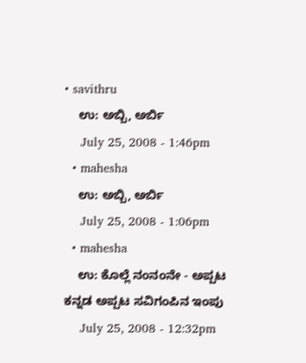• savithru
    ಉ: ಅಬ್ಬಿ, ಅರ್ಬಿ
    July 25, 2008 - 1:46pm
  • mahesha
    ಉ: ಅಬ್ಬಿ, ಅರ್ಬಿ
    July 25, 2008 - 1:06pm
  • mahesha
    ಉ: ಕೊಲ್ಲೆ ನಂನಂನೇ - ಅಪ್ಪಟ ಕನ್ನಡ ಅಪ್ಪಟ ಸವಿಗಂಪಿನ ಇಂಪು
    July 25, 2008 - 12:32pm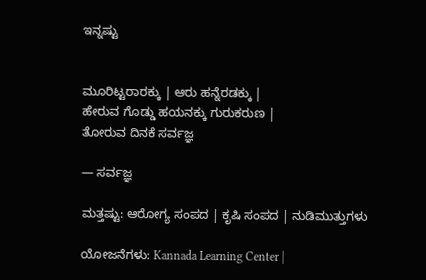ಇನ್ನಷ್ಟು


ಮೂರಿಟ್ಟರಾರಕ್ಕು | ಆರು ಹನ್ನೆರಡಕ್ಕು |
ಹೇರುವ ಗೊಡ್ಡು ಹಯನಕ್ಕು ಗುರುಕರುಣ |
ತೋರುವ ದಿನಕೆ ಸರ್ವಜ್ಞ

— ಸರ್ವಜ್ಞ

ಮತ್ತಷ್ಟು: ಆರೋಗ್ಯ ಸಂಪದ | ಕೃಷಿ ಸಂಪದ | ನುಡಿಮುತ್ತುಗಳು

ಯೋಜನೆಗಳು: Kannada Learning Center |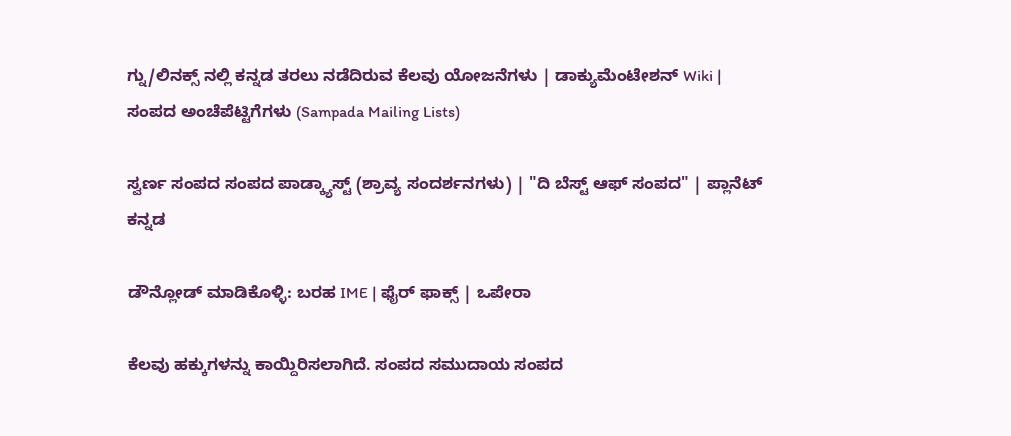ಗ್ನು/ಲಿನಕ್ಸ್ ನಲ್ಲಿ ಕನ್ನಡ ತರಲು ನಡೆದಿರುವ ಕೆಲವು ಯೋಜನೆಗಳು | ಡಾಕ್ಯುಮೆಂಟೇಶನ್ Wiki | ಸಂಪದ ಅಂಚೆಪೆಟ್ಟಿಗೆಗಳು (Sampada Mailing Lists)

ಸ್ವರ್ಣ ಸಂಪದ ಸಂಪದ ಪಾಡ್ಕ್ಯಾಸ್ಟ್ (ಶ್ರಾವ್ಯ ಸಂದರ್ಶನಗಳು) | "ದಿ ಬೆಸ್ಟ್ ಆಫ್ ಸಂಪದ" | ಪ್ಲಾನೆಟ್ ಕನ್ನಡ

ಡೌನ್ಲೋಡ್ ಮಾಡಿಕೊಳ್ಳಿ: ಬರಹ IME | ಫೈರ್ ಫಾಕ್ಸ್ | ಒಪೇರಾ

ಕೆಲವು ಹಕ್ಕುಗಳನ್ನು ಕಾಯ್ದಿರಿಸಲಾಗಿದೆ. ಸಂಪದ ಸಮುದಾಯ ಸಂಪದ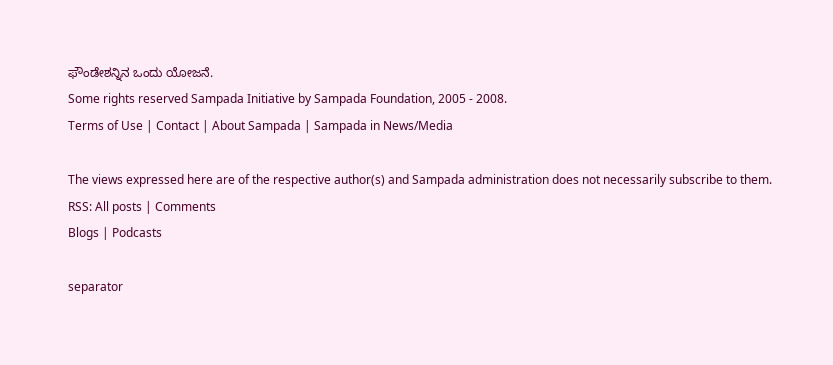ಫೌಂಡೇಶನ್ನಿನ ಒಂದು ಯೋಜನೆ.
Some rights reserved Sampada Initiative by Sampada Foundation, 2005 - 2008.
Terms of Use | Contact | About Sampada | Sampada in News/Media

The views expressed here are of the respective author(s) and Sampada administration does not necessarily subscribe to them.
RSS: All posts | Comments
Blogs | Podcasts

separator